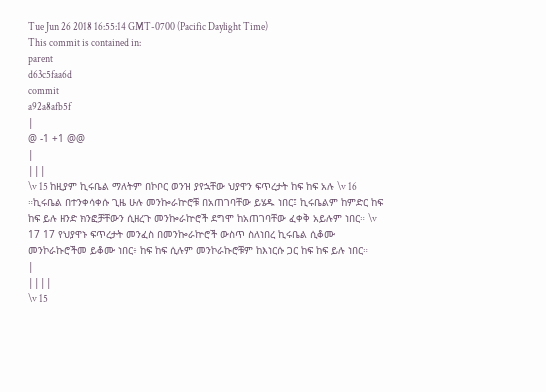Tue Jun 26 2018 16:55:14 GMT-0700 (Pacific Daylight Time)
This commit is contained in:
parent
d63c5faa6d
commit
a92a8afb5f
|
@ -1 +1 @@
|
|||
\v 15 ከዚያም ኪሩቤል ማለትም በኮቦር ወንዝ ያየኋቸው ህያዋን ፍጥረታት ከፍ ከፍ አሉ \v 16 ።ኪሩቤል በተንቀሳቀሱ ጊዜ ሁሉ መንኰራኵሮቹ በአጠገባቸው ይሄዱ ነበር፤ ኪሩቤልም ከምድር ከፍ ከፍ ይሉ ዘንድ ክንፎቻቸውን ሲዘረጉ መንኰራኵሮች ደግሞ ከአጠገባቸው ፈቀቅ አይሉም ነበር። \v 17 17 የህያዋኑ ፍጥረታት መንፈስ በመንኰራኵሮች ውስጥ ስለነበረ ኪሩቤል ሲቆሙ መንኮራኩሮችመ ይቆሙ ነበር፥ ከፍ ከፍ ሲሉም መንኮራኩሮቹም ከእነርሱ ጋር ከፍ ከፍ ይሉ ነበር።
|
||||
\v 15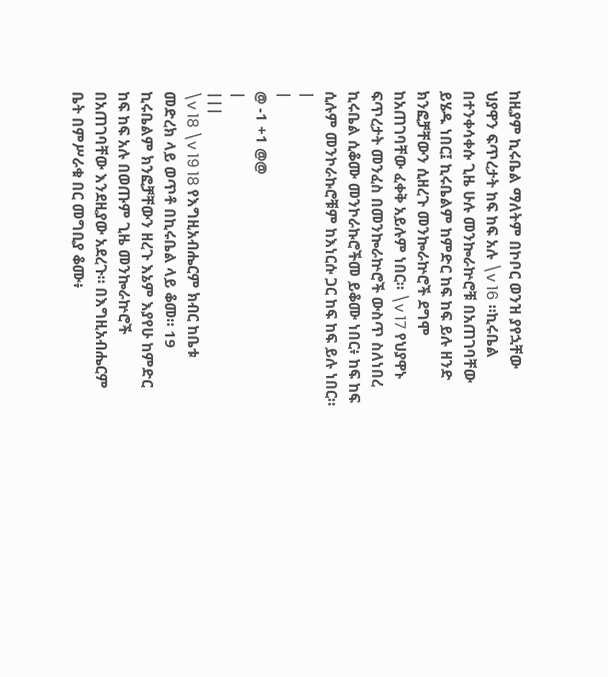ከዚያም ኪሩቤል ማለትም በኮቦር ወንዝ ያየኋቸው ህያዋን ፍጥረታት ከፍ ከፍ አሉ \v 16 ።ኪሩቤል በተንቀሳቀሱ ጊዜ ሁሉ መንኰራኵሮቹ በአጠገባቸው ይሄዱ ነበር፤ ኪሩቤልም ከምድር ከፍ ከፍ ይሉ ዘንድ ክንፎቻቸውን ሲዘረጉ መንኰራኵሮች ደግሞ ከአጠገባቸው ፈቀቅ አይሉም ነበር። \v 17 የህያዋኑ ፍጥረታት መንፈስ በመንኰራኵሮች ውስጥ ስለነበረ ኪሩቤል ሲቆሙ መንኮራኩሮችመ ይቆሙ ነበር፥ ከፍ ከፍ ሲሉም መንኮራኩሮቹም ከእነርሱ ጋር ከፍ ከፍ ይሉ ነበር።
|
|
@ -1 +1 @@
|
|||
\v 18 \v 19 18 የእግዚአብሔርም ክብር ከቤቱ መድረክ ላይ ወጥቶ በኪሩቤል ላይ ቆመ። 19 ኪሩቤልም ክንፎቻቸውን ዘረጉ እኔም እያየሁ ከምድር ከፍ ከፍ አሉ በወጡም ጊዜ መንኰራኵሮች በአጠገባቸው እንደዚያው አደረጉ። በእግዚአብሔርም ቤት በምሥራቁ በር መግቢያ ቆሙ፥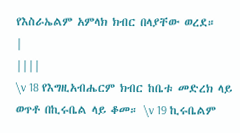የእስራኤልም አምላክ ክብር በላያቸው ወረደ።
|
||||
\v 18 የእግዚአብሔርም ክብር ከቤቱ መድረክ ላይ ወጥቶ በኪሩቤል ላይ ቆመ። \v 19 ኪሩቤልም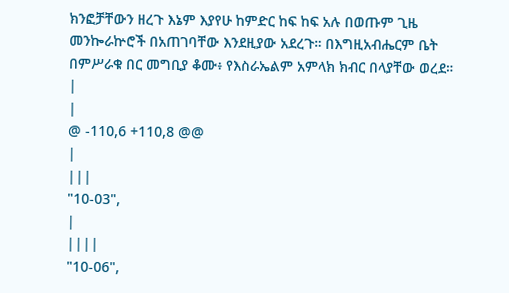ክንፎቻቸውን ዘረጉ እኔም እያየሁ ከምድር ከፍ ከፍ አሉ በወጡም ጊዜ መንኰራኵሮች በአጠገባቸው እንደዚያው አደረጉ። በእግዚአብሔርም ቤት በምሥራቁ በር መግቢያ ቆሙ፥ የእስራኤልም አምላክ ክብር በላያቸው ወረደ።
|
|
@ -110,6 +110,8 @@
|
|||
"10-03",
|
||||
"10-06",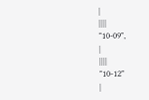|
||||
"10-09",
|
||||
"10-12"
|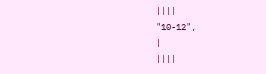||||
"10-12",
|
||||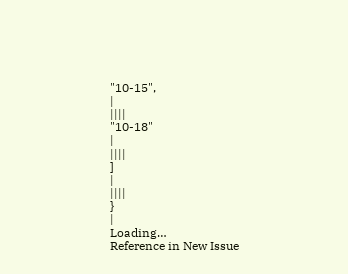"10-15",
|
||||
"10-18"
|
||||
]
|
||||
}
|
Loading…
Reference in New Issue